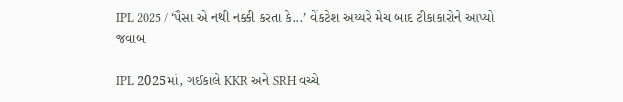IPL 2025 / ‘પૈસા એ નથી નક્કી કરતા કે...’ વેંકટેશ અય્યરે મેચ બાદ ટીકાકારોને આપ્યો જવાબ

IPL 2025માં, ગઈકાલે KKR અને SRH વચ્ચે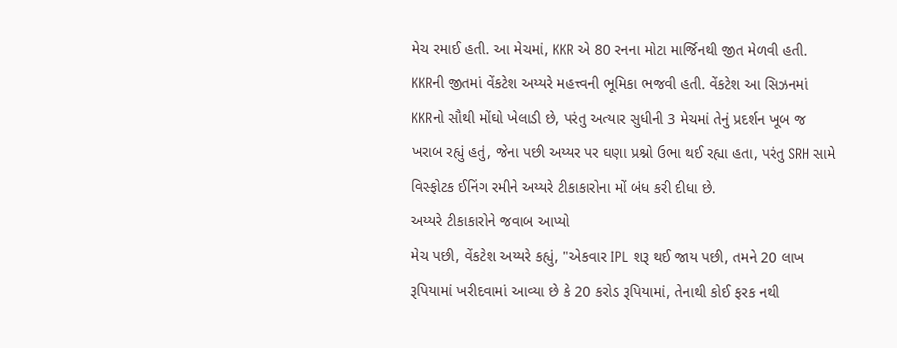મેચ રમાઈ હતી. આ મેચમાં, KKR એ 80 રનના મોટા માર્જિનથી જીત મેળવી હતી. KKRની જીતમાં વેંકટેશ અય્યરે મહત્ત્વની ભૂમિકા ભજવી હતી. વેંકટેશ આ સિઝનમાં KKRનો સૌથી મોંઘો ખેલાડી છે, પરંતુ અત્યાર સુધીની 3 મેચમાં તેનું પ્રદર્શન ખૂબ જ ખરાબ રહ્યું હતું, જેના પછી અય્યર પર ઘણા પ્રશ્નો ઉભા થઈ રહ્યા હતા, પરંતુ SRH સામે વિસ્ફોટક ઈનિંગ રમીને અય્યરે ટીકાકારોના મોં બંધ કરી દીધા છે.
અય્યરે ટીકાકારોને જવાબ આપ્યો
મેચ પછી, વેંકટેશ અય્યરે કહ્યું, "એકવાર IPL શરૂ થઈ જાય પછી, તમને 20 લાખ રૂપિયામાં ખરીદવામાં આવ્યા છે કે 20 કરોડ રૂપિયામાં, તેનાથી કોઈ ફરક નથી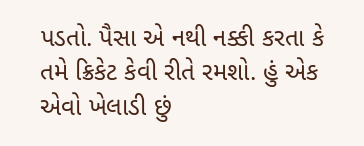પડતો. પૈસા એ નથી નક્કી કરતા કે તમે ક્રિકેટ કેવી રીતે રમશો. હું એક એવો ખેલાડી છું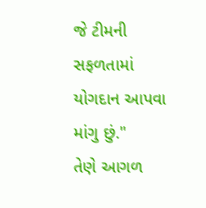જે ટીમની સફળતામાં યોગદાન આપવા માંગુ છું."
તેણે આગળ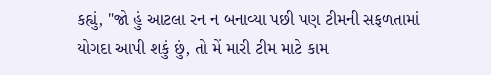કહ્યું, "જો હું આટલા રન ન બનાવ્યા પછી પણ ટીમની સફળતામાં યોગદા આપી શકું છું, તો મેં મારી ટીમ માટે કામ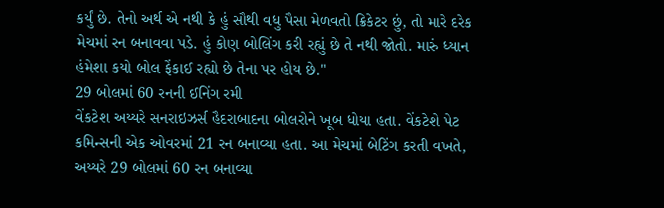કર્યું છે. તેનો અર્થ એ નથી કે હું સૌથી વધુ પૈસા મેળવતો ક્રિકેટર છું, તો મારે દરેક મેચમાં રન બનાવવા પડે. હું કોણ બોલિંગ કરી રહ્યું છે તે નથી જોતો. મારું ધ્યાન હંમેશા કયો બોલ ફેંકાઈ રહ્યો છે તેના પર હોય છે."
29 બોલમાં 60 રનની ઈનિંગ રમી
વેંકટેશ અય્યરે સનરાઇઝર્સ હૈદરાબાદના બોલરોને ખૂબ ધોયા હતા. વેંકટેશે પેટ કમિન્સની એક ઓવરમાં 21 રન બનાવ્યા હતા. આ મેચમાં બેટિંગ કરતી વખતે, અય્યરે 29 બોલમાં 60 રન બનાવ્યા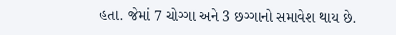હતા. જેમાં 7 ચોગ્ગા અને 3 છગ્ગાનો સમાવેશ થાય છે.